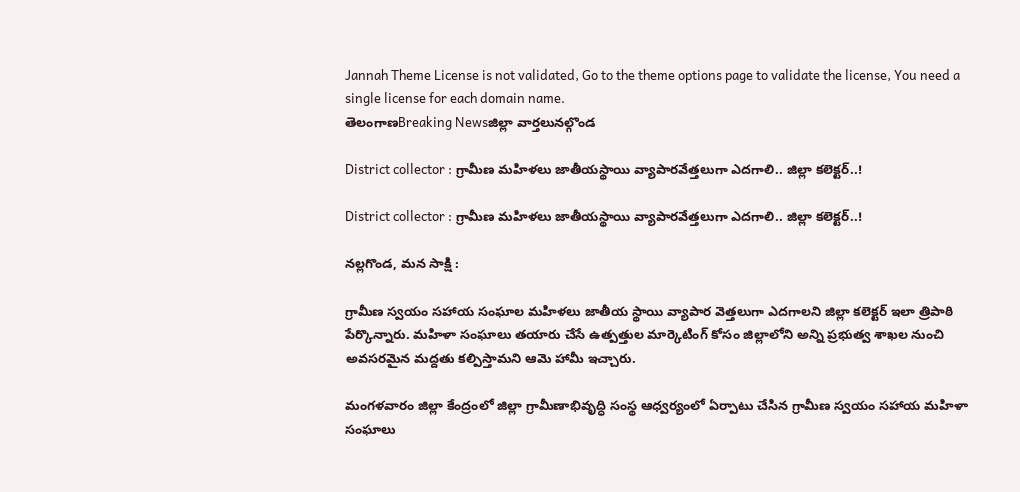Jannah Theme License is not validated, Go to the theme options page to validate the license, You need a single license for each domain name.
తెలంగాణBreaking Newsజిల్లా వార్తలునల్గొండ

District collector : గ్రామీణ మహిళలు జాతీయస్థాయి వ్యాపారవేత్తలుగా ఎదగాలి.. జిల్లా కలెక్టర్..!

District collector : గ్రామీణ మహిళలు జాతీయస్థాయి వ్యాపారవేత్తలుగా ఎదగాలి.. జిల్లా కలెక్టర్..!

నల్లగొండ, మన సాక్షి :

గ్రామీణ స్వయం సహాయ సంఘాల మహిళలు జాతీయ స్థాయి వ్యాపార వెత్తలుగా ఎదగాలని జిల్లా కలెక్టర్ ఇలా త్రిపాఠి పేర్కొన్నారు. మహిళా సంఘాలు తయారు చేసే ఉత్పత్తుల మార్కెటింగ్ కోసం జిల్లాలోని అన్ని ప్రభుత్వ శాఖల నుంచి అవసరమైన మద్దతు కల్పిస్తామని ఆమె హామీ ఇచ్చారు.

మంగళవారం జిల్లా కేంద్రంలో జిల్లా గ్రామీణాభివృద్ధి సంస్థ ఆధ్వర్యంలో ఏర్పాటు చేసిన గ్రామీణ స్వయం సహాయ మహిళా సంఘాలు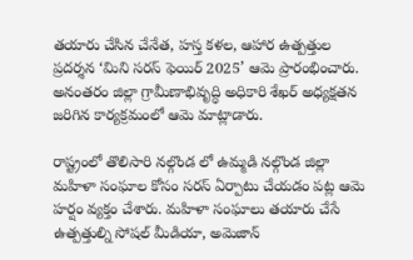తయారు చేసిన చేనేత, హస్త కళల, ఆహార ఉత్పత్తుల ప్రదర్శన ‘మిని సరస్ ఫెయిర్ 2025’ ఆమె ప్రారంభించారు. అనంతరం జిల్లా గ్రామీణాభివృద్ధి అధికారి శేఖర్ అధ్యక్షతన జరిగిన కార్యక్రమంలో ఆమె మాట్లాడారు.

రాష్ట్రంలో తొలిసారి నల్గొండ లో ఉమ్మడి నల్గొండ జిల్లా మహిళా సంఘాల కోసం సరస్ ఏర్పాటు చేయడం పట్ల ఆమె హర్షం వ్యక్తం చేశారు. మహిళా సంఘాలు తయారు చేసే ఉత్పత్తుల్ని సోషల్ మీడియా, అమెజాన్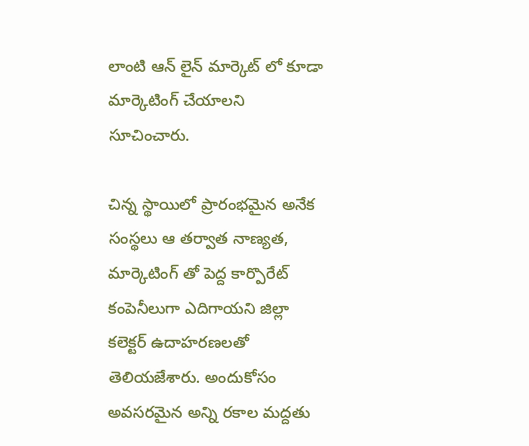లాంటి ఆన్ లైన్ మార్కెట్ లో కూడా మార్కెటింగ్ చేయాలని సూచించారు.

చిన్న స్థాయిలో ప్రారంభమైన అనేక సంస్థలు ఆ తర్వాత నాణ్యత, మార్కెటింగ్ తో పెద్ద కార్పొరేట్ కంపెనీలుగా ఎదిగాయని జిల్లా కలెక్టర్ ఉదాహరణలతో తెలియజేశారు. అందుకోసం అవసరమైన అన్ని రకాల మద్దతు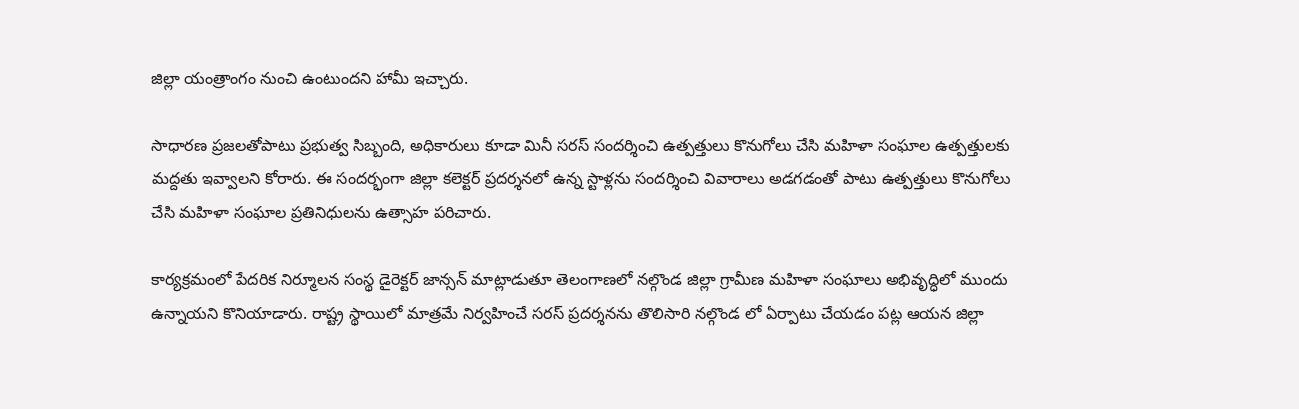జిల్లా యంత్రాంగం నుంచి ఉంటుందని హామీ ఇచ్చారు.

సాధారణ ప్రజలతోపాటు ప్రభుత్వ సిబ్బంది, అధికారులు కూడా మినీ సరస్ సందర్శించి ఉత్పత్తులు కొనుగోలు చేసి మహిళా సంఘాల ఉత్పత్తులకు మద్దతు ఇవ్వాలని కోరారు. ఈ సందర్భంగా జిల్లా కలెక్టర్ ప్రదర్శనలో ఉన్న స్టాళ్లను సందర్శించి వివారాలు అడగడంతో పాటు ఉత్పత్తులు కొనుగోలు చేసి మహిళా సంఘాల ప్రతినిధులను ఉత్సాహ పరిచారు.

కార్యక్రమంలో పేదరిక నిర్మూలన సంస్థ డైరెక్టర్ జాన్సన్ మాట్లాడుతూ తెలంగాణలో నల్గొండ జిల్లా గ్రామీణ మహిళా సంఘాలు అభివృద్ధిలో ముందు ఉన్నాయని కొనియాడారు. రాష్ట్ర స్థాయిలో మాత్రమే నిర్వహించే సరస్ ప్రదర్శనను తొలిసారి నల్గొండ లో ఏర్పాటు చేయడం పట్ల ఆయన జిల్లా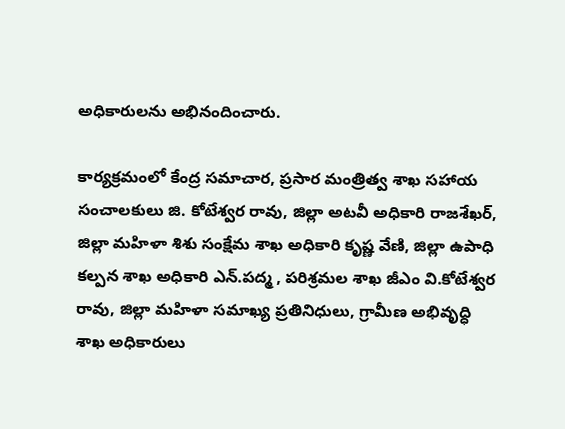అధికారులను అభినందించారు.

కార్యక్రమంలో కేంద్ర సమాచార, ప్రసార మంత్రిత్వ శాఖ సహాయ సంచాలకులు జి. కోటేశ్వర రావు, జిల్లా అటవీ అధికారి రాజశేఖర్, జిల్లా మహిళా శిశు సంక్షేమ శాఖ అధికారి కృష్ణ వేణి, జిల్లా ఉపాధి కల్పన శాఖ అధికారి ఎన్.పద్మ , పరిశ్రమల శాఖ జీఎం వి.కోటేశ్వర రావు, జిల్లా మహిళా సమాఖ్య ప్రతినిధులు, గ్రామీణ అభివృద్ధి శాఖ అధికారులు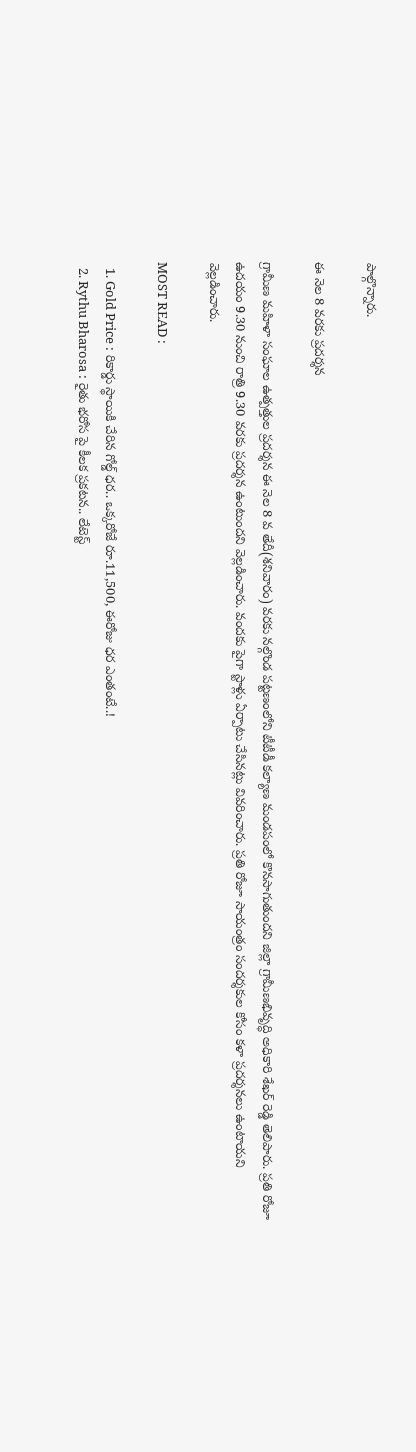పాల్గొన్నారు.

ఈ నెల 8 వరకు ప్రదర్శన

గ్రామీణ మహిళా సంఘాల ఉత్పత్తుల ప్రదర్శన ఈ నెల 8 వ తేదీ(శనివారం) వరకు నల్గొండ పట్టణంలోని టీటీడీ కల్యాణ మండపంలో కొనసాగుతుందని జిల్లా గ్రామీణభివృద్ధి అధికారి శేఖర్ రెడ్డి తెలిపారు. ప్రతి రోజూ ఉదయం 9.30 నుంచి రాత్రి 9.30 వరకు ప్రదర్శన ఉంటుందని వెల్లడించారు. వందకు పైగా స్టాళ్లు ఏర్పాటు చేసినట్లు వివరించారు. ప్రతి రోజూ సాయంత్రం సందర్శకుల కోసం కళా ప్రదర్శనలు ఉంటాయని వెల్లడించారు.

MOST READ :

  1. Gold Price : రికార్డు స్థాయికి చేరిన గోల్డ్ ధర.. ఒక్కరోజే రూ.11,500, ఈరోజు ధర ఎంతంటే..!
  2. Rythu Bharosa : రైతు భరోస పై కీలక ప్రకటన.. లేటెస్ట్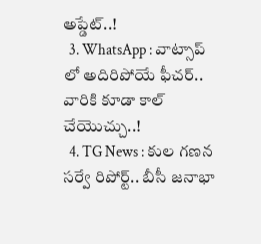అప్డేట్..!
  3. WhatsApp : వాట్సాప్ లో అదిరిపోయే ఫీచర్.. వారికి కూడా కాల్ చేయొచ్చు..!
  4. TG News : కుల గణన సర్వే రిపోర్ట్.. బీసీ జనాభా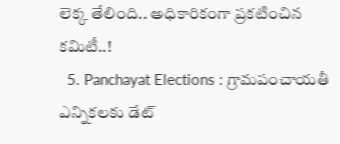లెక్క తేలింది.. అధికారికంగా ప్రకటించిన కమిటీ..!
  5. Panchayat Elections : గ్రామపంచాయతీ ఎన్నికలకు డేట్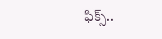ఫిక్స్..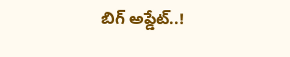బిగ్ అప్డేట్..!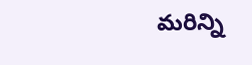మరిన్ని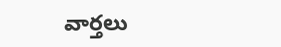వార్తలు